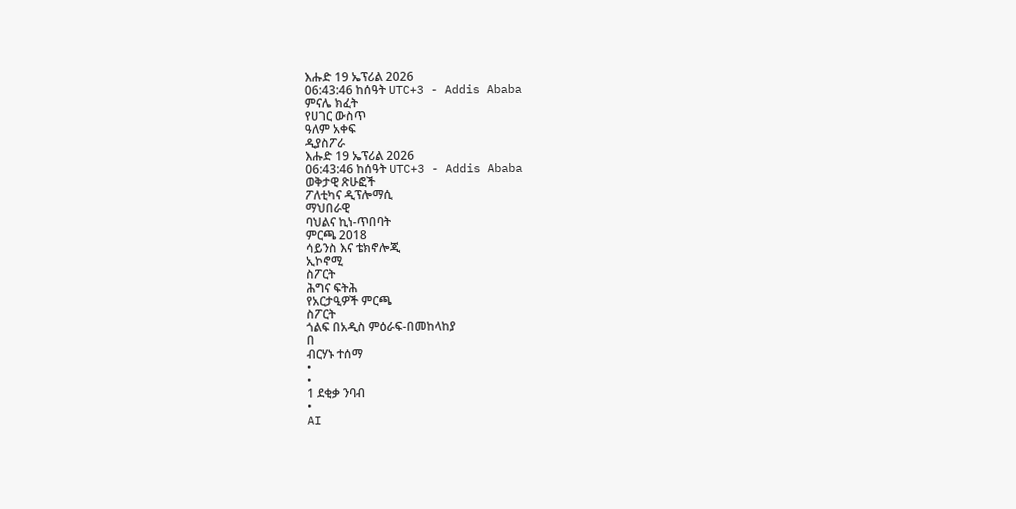እሑድ 19 ኤፕሪል 2026
06:43:46 ከሰዓት UTC+3 - Addis Ababa
ምናሌ ክፈት
የሀገር ውስጥ
ዓለም አቀፍ
ዲያስፖራ
እሑድ 19 ኤፕሪል 2026
06:43:46 ከሰዓት UTC+3 - Addis Ababa
ወቅታዊ ጽሁፎች
ፖለቲካና ዲፕሎማሲ
ማህበራዊ
ባህልና ኪነ-ጥበባት
ምርጫ 2018
ሳይንስ እና ቴክኖሎጂ
ኢኮኖሚ
ስፖርት
ሕግና ፍትሕ
የአርታዒዎች ምርጫ
ስፖርት
ጎልፍ በአዲስ ምዕራፍ-በመከላከያ
በ
ብርሃኑ ተሰማ
•
•
1 ደቂቃ ንባብ
•
AI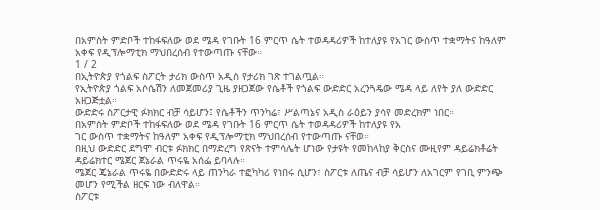በአምስት ምድቦች ተከፋፍለው ወደ ሜዳ የገቡት 16 ምርጥ ሴት ተወዳዳሪዎች ከተለያዩ የአገር ውስጥ ተቋማትና ከዓለም አቀፍ የዲፕሎማቲክ ማህበረሰብ የተውጣጡ ናቸው።
1 / 2
በኢትዮጵያ የጎልፍ ስፖርት ታሪክ ውስጥ አዲስ የታሪክ ገጽ ተገልጧል።
የኢትዮጵያ ጎልፍ አሶሴሽን ለመጀመሪያ ጊዜ ያዘጋጀው የሴቶች የጎልፍ ውድድር አረንጓዴው ሜዳ ላይ ለየት ያለ ውድድር አዘጋጅቷል።
ውድድሩ ስፖርታዊ ፉክክር ብቻ ሳይሆን፤ የሴቶችን ጥንካሬ፣ ሥልጣኔና አዲስ ራዕይን ያሳየ መድረክም ነበር።
በአምስት ምድቦች ተከፋፍለው ወደ ሜዳ የገቡት 16 ምርጥ ሴት ተወዳዳሪዎች ከተለያዩ የአ
ገር ውስጥ ተቋማትና ከዓለም አቀፍ የዲፕሎማቲክ ማህበረሰብ የተውጣጡ ናቸወ።
በዚህ ውድድር ደግሞ ብርቱ ፉክክር በማድረግ የጽናት ተምሳሌት ሆነው የታዩት የመከላከያ ቅርስና ሙዚየም ዳይሬክቶሬት ዳይሬክተር ሜጀር ጀኔራል ጥሩዬ አሰፌ ይባላሉ።
ሜጀር ጄኔራል ጥሩዬ በውድድሩ ላይ ጠንካራ ተፎካካሪ የነበሩ ሲሆን፣ ስፖርቱ ለጤና ብቻ ሳይሆን ለአገርም የገቢ ምንጭ መሆን የሚችል ዘርፍ ነው ብለዋል።
ስፖርቱ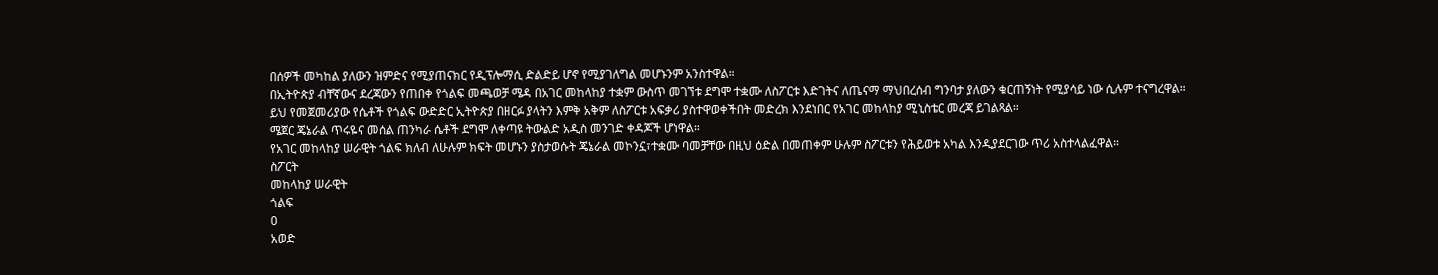በሰዎች መካከል ያለውን ዝምድና የሚያጠናክር የዲፕሎማሲ ድልድይ ሆኖ የሚያገለግል መሆኑንም አንስተዋል።
በኢትዮጵያ ብቸኛውና ደረጃውን የጠበቀ የጎልፍ መጫወቻ ሜዳ በአገር መከላከያ ተቋም ውስጥ መገኘቱ ደግሞ ተቋሙ ለስፖርቱ እድገትና ለጤናማ ማህበረሰብ ግንባታ ያለውን ቁርጠኝነት የሚያሳይ ነው ሲሉም ተናግረዋል።
ይህ የመጀመሪያው የሴቶች የጎልፍ ውድድር ኢትዮጵያ በዘርፉ ያላትን እምቅ አቅም ለስፖርቱ አፍቃሪ ያስተዋወቀችበት መድረክ እንደነበር የአገር መከላከያ ሚኒስቴር መረጃ ይገልጻል።
ሜጀር ጄኔራል ጥሩዬና መሰል ጠንካራ ሴቶች ደግሞ ለቀጣዩ ትውልድ አዲስ መንገድ ቀዳጆች ሆነዋል።
የአገር መከላከያ ሠራዊት ጎልፍ ክለብ ለሁሉም ክፍት መሆኑን ያስታወሱት ጄኔራል መኮንኗ፣ተቋሙ ባመቻቸው በዚህ ዕድል በመጠቀም ሁሉም ስፖርቱን የሕይወቱ አካል እንዲያደርገው ጥሪ አስተላልፈዋል።
ስፖርት
መከላከያ ሠራዊት
ጎልፍ
0
አወድ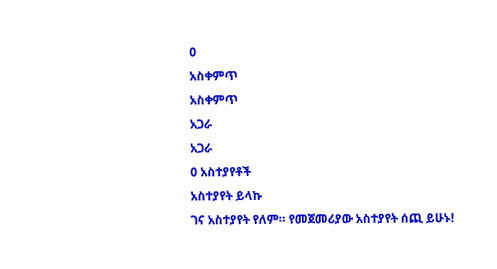0
አስቀምጥ
አስቀምጥ
አጋራ
አጋራ
0 አስተያየቶች
አስተያየት ይላኩ
ገና አስተያየት የለም። የመጀመሪያው አስተያየት ሰጪ ይሁኑ!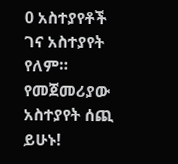0 አስተያየቶች
ገና አስተያየት የለም። የመጀመሪያው አስተያየት ሰጪ ይሁኑ!